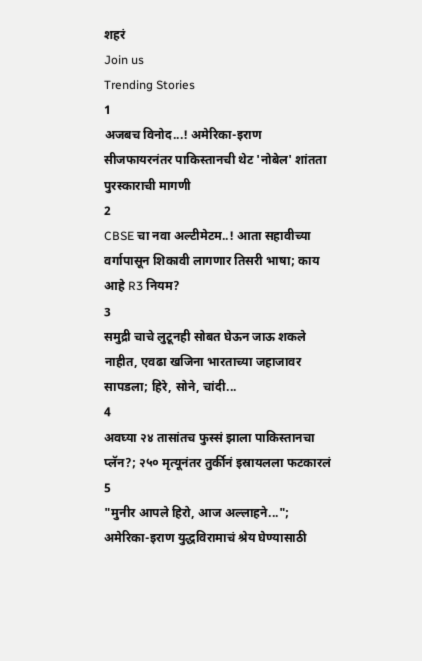शहरं
Join us
Trending Stories
1
अजबच विनोद...! अमेरिका-इराण सीजफायरनंतर पाकिस्तानची थेट 'नोबेल' शांतता पुरस्काराची मागणी
2
CBSE चा नवा अल्टीमेटम..! आता सहावीच्या वर्गापासून शिकावी लागणार तिसरी भाषा; काय आहे R3 नियम?
3
समुद्री चाचे लुटूनही सोबत घेऊन जाऊ शकले नाहीत, एवढा खजिना भारताच्या जहाजावर सापडला; हिरे, सोने, चांदी...
4
अवघ्या २४ तासांतच फुस्सं झाला पाकिस्तानचा प्लॅन?; २५० मृत्यूनंतर तुर्कीनं इस्रायलला फटकारलं
5
"मुनीर आपले हिरो, आज अल्लाहने..."; अमेरिका-इराण युद्धविरामाचं श्रेय घेण्यासाठी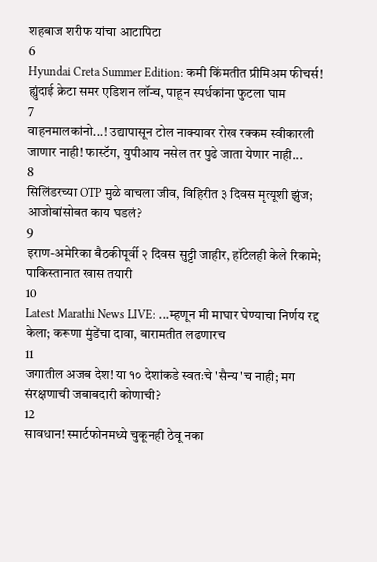शहबाज शरीफ यांचा आटापिटा
6
Hyundai Creta Summer Edition: कमी किंमतीत प्रीमिअम फीचर्स! ह्युंदाई क्रेटा समर एडिशन लॉन्च, पाहून स्पर्धकांना फुटला घाम
7
वाहनमालकांनो...! उद्यापासून टोल नाक्यावर रोख रक्कम स्वीकारली जाणार नाही! फास्टॅग, युपीआय नसेल तर पुढे जाता येणार नाही...
8
सिलिंडरच्या OTP मुळे वाचला जीव, विहिरीत ३ दिवस मृत्यूशी झुंज; आजोबांसोबत काय घडलं?
9
इराण-अमेरिका बैठकीपूर्वी २ दिवस सुट्टी जाहीर, हॉटेलही केले रिकामे; पाकिस्तानात खास तयारी
10
Latest Marathi News LIVE: ...म्हणून मी माघार घेण्याचा निर्णय रद्द केला; करूणा मुंडेंचा दावा, बारामतीत लढणारच
11
जगातील अजब देश! या १० देशांकडे स्वतःचे 'सैन्य'च नाही; मग संरक्षणाची जबाबदारी कोणाची?
12
सावधान! स्मार्टफोनमध्ये चुकूनही ठेवू नका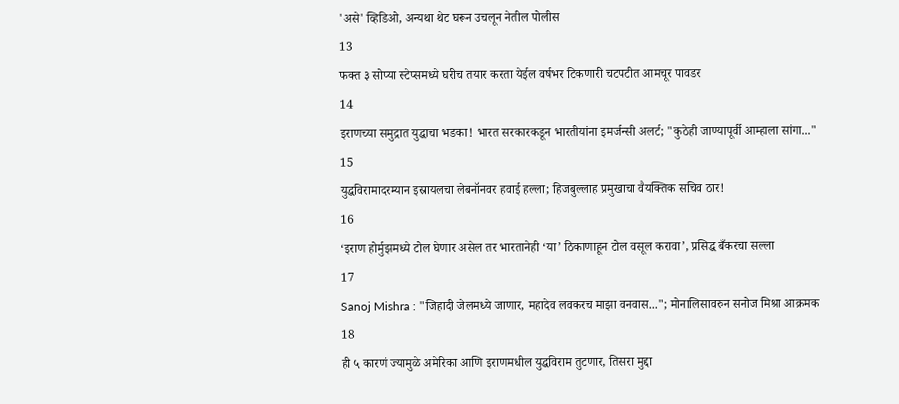'असे' व्हिडिओ, अन्यथा थेट घरून उचलून नेतील पोलीस
13
फक्त ३ सोप्या स्टेप्समध्ये घरीच तयार करता येईल वर्षभर टिकणारी चटपटीत आमचूर पावडर
14
इराणच्या समुद्रात युद्धाचा भडका! भारत सरकारकडून भारतीयांना इमर्जन्सी अलर्ट; "कुठेही जाण्यापूर्वी आम्हाला सांगा..."
15
युद्धविरामादरम्यान इस्रायलचा लेबनॉनवर हवाई हल्ला; हिजबुल्लाह प्रमुखाचा वैयक्तिक सचिव ठार!
16
‘इराण होर्मुझमध्ये टोल घेणार असेल तर भारतानेही ‘या’ ठिकाणाहून टोल वसूल करावा’, प्रसिद्ध बँकरचा सल्ला
17
Sanoj Mishra : "जिहादी जेलमध्ये जाणार, महादेव लवकरच माझा वनवास..."; मोनालिसावरुन सनोज मिश्रा आक्रमक
18
ही ५ कारणं ज्यामुळे अमेरिका आणि इराणमधील युद्धविराम तुटणार, तिसरा मुद्दा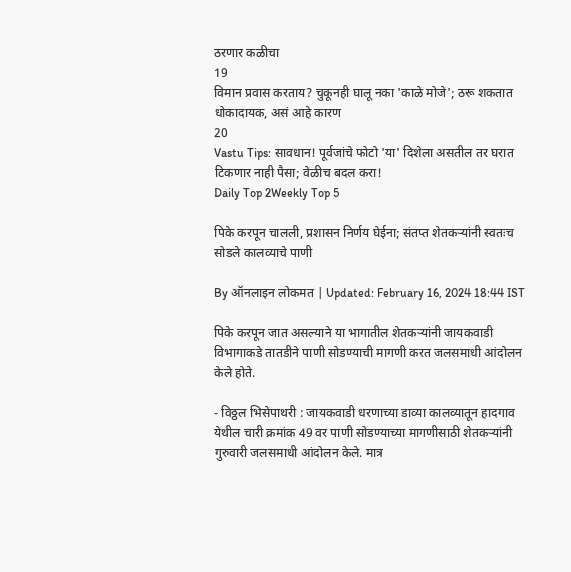ठरणार कळीचा
19
विमान प्रवास करताय? चुकूनही घालू नका 'काळे मोजे'; ठरू शकतात धोकादायक, असं आहे कारण
20
Vastu Tips: सावधान! पूर्वजांचे फोटो 'या' दिशेला असतील तर घरात टिकणार नाही पैसा; वेळीच बदल करा!
Daily Top 2Weekly Top 5

पिके करपून चालली, प्रशासन निर्णय घेईना; संतप्त शेतकऱ्यांनी स्वतःच सोडले कालव्याचे पाणी

By ऑनलाइन लोकमत | Updated: February 16, 2024 18:44 IST

पिके करपून जात असल्याने या भागातील शेतकऱ्यांनी जायकवाडी विभागाकडे तातडीने पाणी सोडण्याची मागणी करत जलसमाधी आंदोलन केले होते.

- विठ्ठल भिसेपाथरी : जायकवाडी धरणाच्या डाव्या कालव्यातून हादगाव येथील चारी क्रमांक 49 वर पाणी सोडण्याच्या मागणीसाठी शेतकऱ्यांनी गुरुवारी जलसमाधी आंदोलन केले. मात्र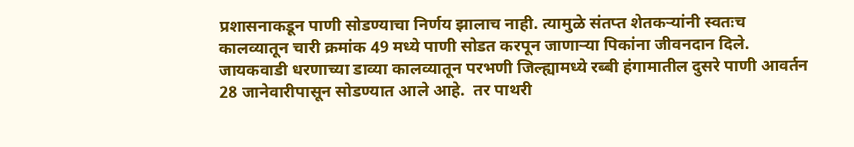प्रशासनाकडून पाणी सोडण्याचा निर्णय झालाच नाही. त्यामुळे संतप्त शेतकऱ्यांनी स्वतःच कालव्यातून चारी क्रमांक 49 मध्ये पाणी सोडत करपून जाणाऱ्या पिकांना जीवनदान दिले. जायकवाडी धरणाच्या डाव्या कालव्यातून परभणी जिल्ह्यामध्ये रब्बी हंगामातील दुसरे पाणी आवर्तन 28 जानेवारीपासून सोडण्यात आले आहे.  तर पाथरी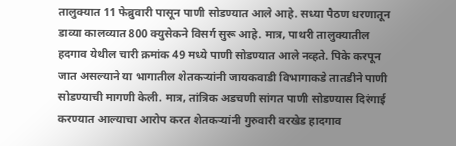तालुक्यात 11 फेब्रुवारी पासून पाणी सोडण्यात आले आहे. सध्या पैठण धरणातून डाव्या कालव्यात 800 क्युसेकने विसर्ग सुरू आहे. मात्र, पाथरी तालुक्यातील हदगाव येथील चारी क्रमांक 49 मध्ये पाणी सोडण्यात आले नव्हते. पिके करपून जात असल्याने या भागातील शेतकऱ्यांनी जायकवाडी विभागाकडे तातडीने पाणी सोडण्याची मागणी केली. मात्र, तांत्रिक अडचणी सांगत पाणी सोडण्यास दिरंगाई करण्यात आल्याचा आरोप करत शेतकऱ्यांनी गुरुवारी वरखेड हादगाव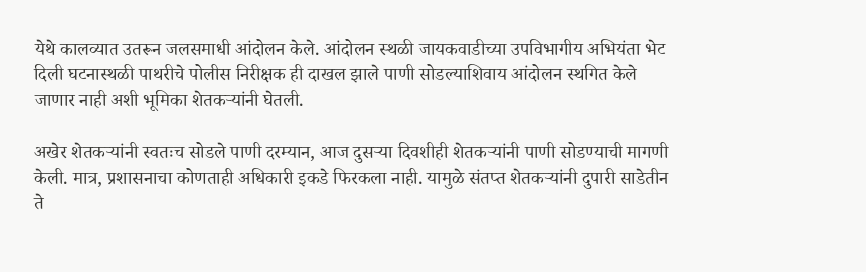येथे कालव्यात उतरून जलसमाधी आंदोलन केले. आंदोलन स्थळी जायकवाडीच्या उपविभागीय अभियंता भेट दिली घटनास्थळी पाथरीचे पोलीस निरीक्षक ही दाखल झाले पाणी सोडल्याशिवाय आंदोलन स्थगित केले जाणार नाही अशी भूमिका शेतकऱ्यांनी घेतली.

अखेर शेतकऱ्यांनी स्वतःच सोडले पाणी दरम्यान, आज दुसऱ्या दिवशीही शेतकऱ्यांनी पाणी सोडण्याची मागणी केली. मात्र, प्रशासनाचा कोणताही अधिकारी इकडे फिरकला नाही. यामुळे संतप्त शेतकऱ्यांनी दुपारी साडेतीन ते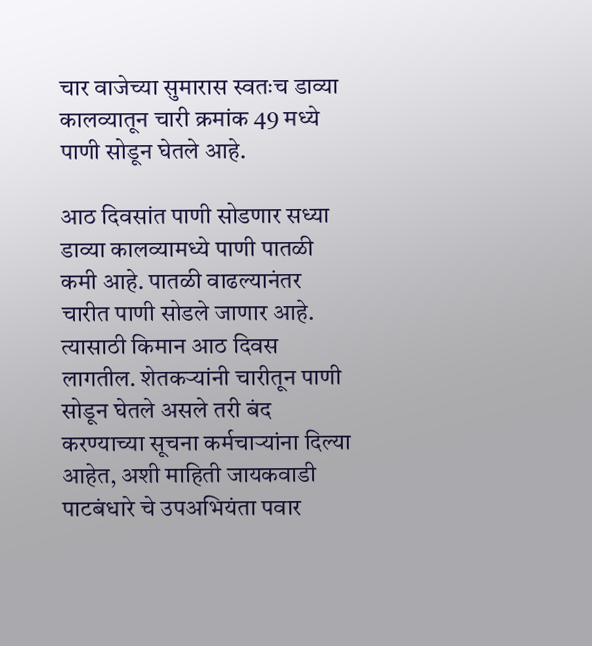चार वाजेच्या सुमारास स्वतःच डाव्या कालव्यातून चारी क्रमांक 49 मध्ये पाणी सोडून घेतले आहे.

आठ दिवसांत पाणी सोडणार सध्या डाव्या कालव्यामध्ये पाणी पातळी कमी आहे. पातळी वाढल्यानंतर चारीत पाणी सोडले जाणार आहे. त्यासाठी किमान आठ दिवस लागतील. शेतकऱ्यांनी चारीतून पाणी सोडून घेतले असले तरी बंद करण्याच्या सूचना कर्मचाऱ्यांना दिल्या आहेत, अशी माहिती जायकवाडी पाटबंधारे चे उपअभियंता पवार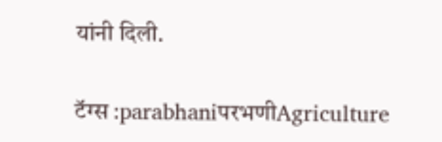यांनी दिली.

टॅग्स :parabhaniपरभणीAgriculture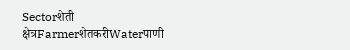Sectorशेती क्षेत्रFarmerशेतकरीWaterपाणी